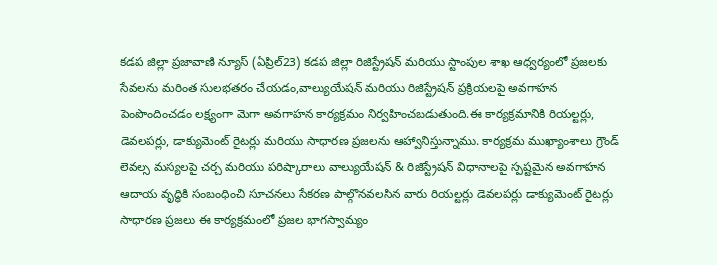కడప జిల్లా ప్రజావాణి న్యూస్ (ఏప్రిల్23) కడప జిల్లా రిజిస్ట్రేషన్ మరియు స్టాంపుల శాఖ ఆధ్వర్యంలో ప్రజలకు సేవలను మరింత సులభతరం చేయడం,వాల్యుయేషన్ మరియు రిజిస్ట్రేషన్ ప్రక్రియలపై అవగాహన పెంపొందించడం లక్ష్యంగా మెగా అవగాహన కార్యక్రమం నిర్వహించబడుతుంది.ఈ కార్యక్రమానికి రియల్టర్లు, డెవలపర్లు, డాక్యుమెంట్ రైటర్లు మరియు సాధారణ ప్రజలను ఆహ్వానిస్తున్నాము. కార్యక్రమ ముఖ్యాంశాలు గ్రౌండ్ లెవల్స మస్యలపై చర్చ మరియు పరిష్కారాలు వాల్యుయేషన్ & రిజిస్ట్రేషన్ విధానాలపై స్పష్టమైన అవగాహన ఆదాయ వృద్ధికి సంబంధించి సూచనలు సేకరణ పాల్గొనవలసిన వారు రియల్టర్లు డెవలపర్లు డాక్యుమెంట్ రైటర్లు సాధారణ ప్రజలు ఈ కార్యక్రమంలో ప్రజల భాగస్వామ్యం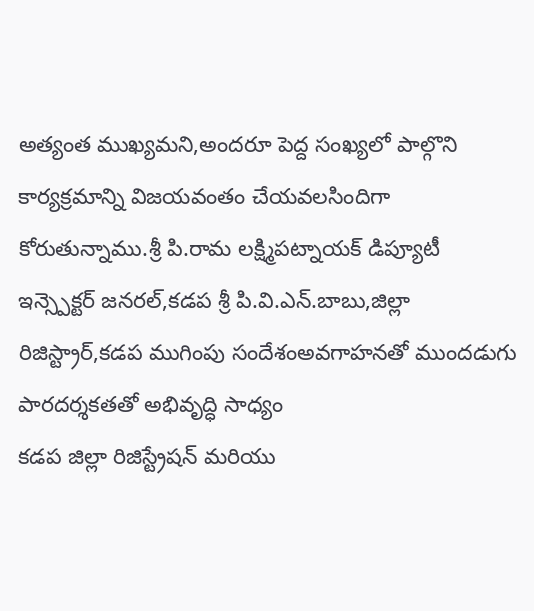అత్యంత ముఖ్యమని,అందరూ పెద్ద సంఖ్యలో పాల్గొని కార్యక్రమాన్ని విజయవంతం చేయవలసిందిగా కోరుతున్నాము.శ్రీ పి.రామ లక్ష్మిపట్నాయక్ డిప్యూటీ ఇన్స్పెక్టర్ జనరల్,కడప శ్రీ పి.వి.ఎన్.బాబు,జిల్లా రిజిస్ట్రార్,కడప ముగింపు సందేశంఅవగాహనతో ముందడుగు పారదర్శకతతో అభివృద్ధి సాధ్యం
కడప జిల్లా రిజిస్ట్రేషన్ మరియు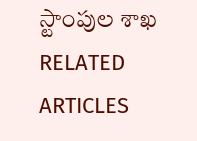స్టాంపుల శాఖ
RELATED ARTICLES